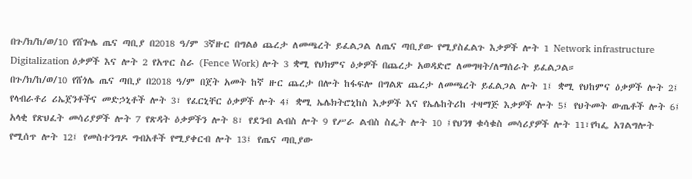በጉ/ክ/ከ/ወ/10 የሸጐሌ ጤና ጣቢያ በ2018 ዓ/ም 3ኛዙር በግልፅ ጨረታ ለመጫረት ይፈልጋል ለጤና ጣቢያው የሚያስፈልጉ እቃዎች ሎት 1 Network infrastructure Digitalization ዕቃዎች እና ሎት 2 የአጥር ስራ (Fence Work) ሎት 3 ቋሚ የህክምና ዕቃዎች በጨረታ አወዳድሮ ለመግዛት/ለማሰራት ይፈልጋል።
በጉ/ክ/ከ/ወ/10 የሸጎሌ ጤና ጣቢያ በ2018 ዓ/ም በጀት አመት ከኛ ዙር ጨረታ በሎት ከፋፍሎ በግልጽ ጨረታ ለመጫረት ይፈልጋል ሎት 1፤ ቋሚ የህከምና ዕቃዎች ሎት 2፤ የላብራቶሪ ሪኤጀንቶችና መድኃኒቶች ሎት 3፣ የፈርኒቸር ዕቃዎች ሎት 4፤ ቋሚ ኤሌክትሮኒከስ እቃዎች እና የኤሌከትሪከ ተዛማጅ እቃዎች ሎት 5፤ የህትመት ውጤቶች ሎት 6፤ አላቂ የጽህፈት መሳሪያዎች ሎት 7 የጽዳት ዕቃዎችን ሎት 8፣ የደንብ ልብስ ሎት 9 የሥራ ልብስ ስፌት ሎት 10 ፤የህንፃ ቁሳቁስ መሳሪያዎች ሎት 11፣የካፌ አገልግሎት የሚሰጥ ሎት 12፤ የመስተንግዶ ግብአቶች የሚያቀርብ ሎት 13፤ የጤና ጣቢያው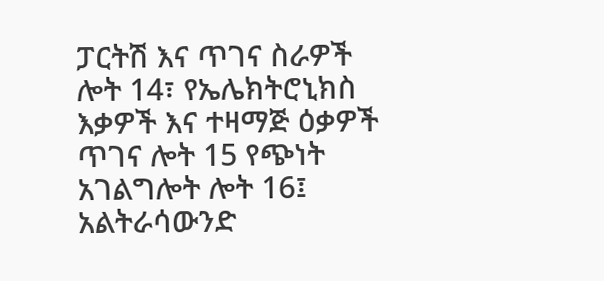ፓርትሽ እና ጥገና ስራዎች ሎት 14፣ የኤሌክትሮኒክስ እቃዎች እና ተዛማጅ ዕቃዎች ጥገና ሎት 15 የጭነት አገልግሎት ሎት 16፤ አልትራሳውንድ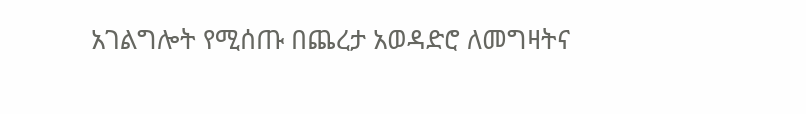አገልግሎት የሚሰጡ በጨረታ አወዳድሮ ለመግዛትና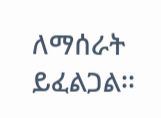ለማሰራት ይፈልጋል፡፡